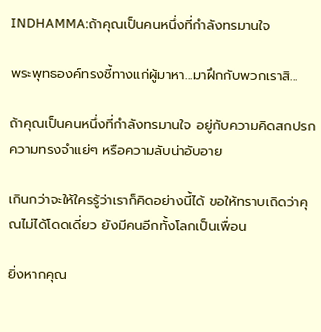INDHAMMA:ถ้าคุณเป็นคนหนึ่งที่กำลังทรมานใจ

พระพุทธองค์ทรงชี้ทางแก่ผู้มาหา...มาฝึกกับพวกเราสิ...

ถ้าคุณเป็นคนหนึ่งที่กำลังทรมานใจ อยู่กับความคิดสกปรก ความทรงจำแย่ๆ หรือความลับน่าอับอาย

เกินกว่าจะให้ใครรู้ว่าเราก็คิดอย่างนี้ได้ ขอให้ทราบเถิดว่าคุณไม่ได้โดดเดี่ยว ยังมีคนอีกทั้งโลกเป็นเพื่อน

ยิ่งหากคุณ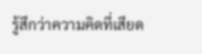รู้สึกว่าความคิดที่เสียด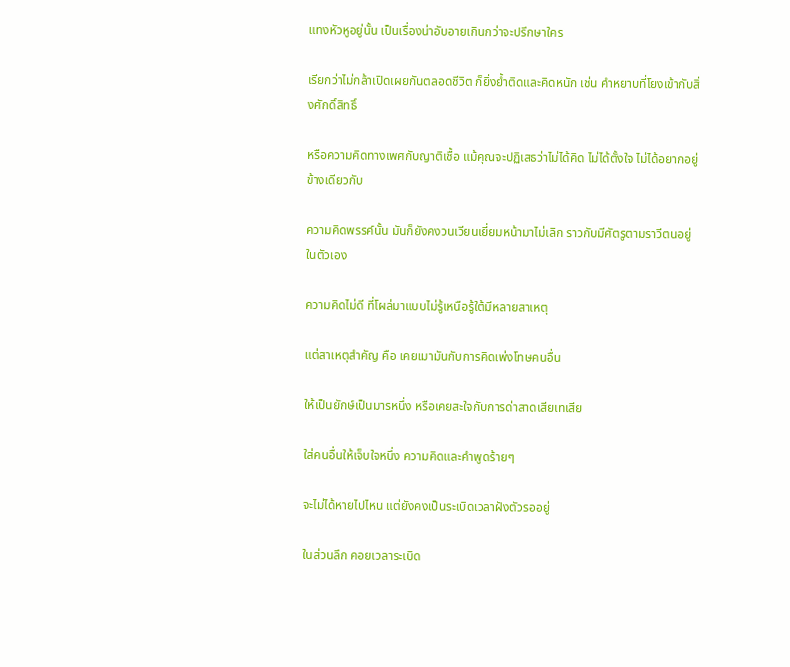แทงหัวหูอยู่นั้น เป็นเรื่องน่าอับอายเกินกว่าจะปรึกษาใคร

เรียกว่าไม่กล้าเปิดเผยกันตลอดชีวิต ก็ยิ่งย้ำติดและคิดหนัก เช่น คำหยาบที่โยงเข้ากับสิ่งศักดิ์สิทธิ์

หรือความคิดทางเพศกับญาติเชื้อ แม้คุณจะปฏิเสธว่าไม่ได้คิด ไม่ได้ตั้งใจ ไม่ได้อยากอยู่ข้างเดียวกับ

ความคิดพรรค์นั้น มันก็ยังคงวนเวียนเยี่ยมหน้ามาไม่เลิก ราวกับมีศัตรูตามราวีตนอยู่ในตัวเอง

ความคิดไม่ดี ที่โผล่มาแบบไม่รู้เหนือรู้ใต้มีหลายสาเหตุ

แต่สาเหตุสำคัญ คือ เคยเมามันกับการคิดเพ่งโทษคนอื่น

ให้เป็นยักษ์เป็นมารหนึ่ง หรือเคยสะใจกับการด่าสาดเสียเทเสีย

ใส่คนอื่นให้เจ็บใจหนึ่ง ความคิดและคำพูดร้ายๆ

จะไม่ได้หายไปไหน แต่ยังคงเป็นระเบิดเวลาฝังตัวรออยู่

ในส่วนลึก คอยเวลาระเบิด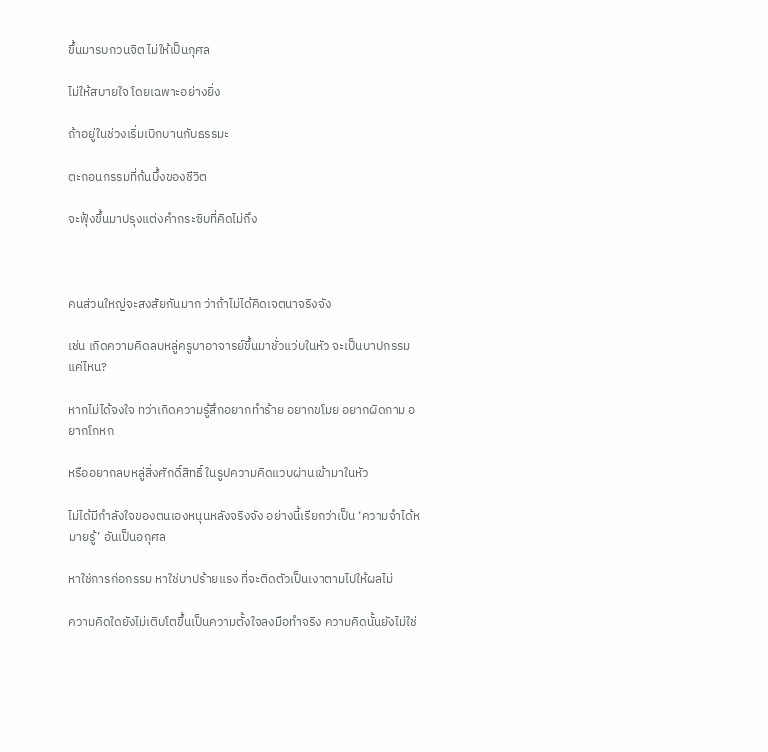ขึ้นมารบกวนจิต ไม่ให้เป็นกุศล

ไม่ให้สบายใจ โดยเฉพาะอย่างยิ่ง

ถ้าอยู่ในช่วงเริ่มเบิกบานกับธรรมะ

ตะกอนกรรมที่ก้นบึ้งของชีวิต

จะฟุ้งขึ้นมาปรุงแต่งคำกระซิบที่คิดไม่ถึง



คนส่วนใหญ่จะสงสัยกันมาก ว่าถ้าไม่ได้คิดเจตนาจริงจัง

เช่น เกิดความคิดลบหลู่ครูบาอาจารย์ขึ้นมาชั่วแว่บในหัว จะเป็นบาปกรรมแค่ไหน?

หากไม่ได้จงใจ ทว่าเกิดความรู้สึกอยากทำร้าย อยากขโมย อยากผิดกาม อยากโกหก

หรืออยากลบหลู่สิ่งศักดิ์สิทธิ์ ในรูปความคิดแวบผ่านเข้ามาในหัว

ไม่ได้มีกำลังใจของตนเองหนุนหลังจริงจัง อย่างนี้เรียกว่าเป็น ‘ความจำได้หมายรู้’ อันเป็นอกุศล

หาใช่การก่อกรรม หาใช่บาปร้ายแรง ที่จะติดตัวเป็นเงาตามไปให้ผลไม่

ความคิดใดยังไม่เติบโตขึ้นเป็นความตั้งใจลงมือทำจริง ความคิดนั้นยังไม่ใช่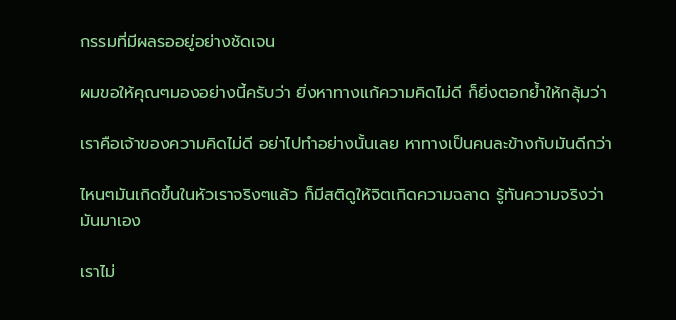กรรมที่มีผลรออยู่อย่างชัดเจน

ผมขอให้คุณๆมองอย่างนี้ครับว่า ยิ่งหาทางแก้ความคิดไม่ดี ก็ยิ่งตอกย้ำให้กลุ้มว่า

เราคือเจ้าของความคิดไม่ดี อย่าไปทำอย่างนั้นเลย หาทางเป็นคนละข้างกับมันดีกว่า

ไหนๆมันเกิดขึ้นในหัวเราจริงๆแล้ว ก็มีสติดูให้จิตเกิดความฉลาด รู้ทันความจริงว่า มันมาเอง

เราไม่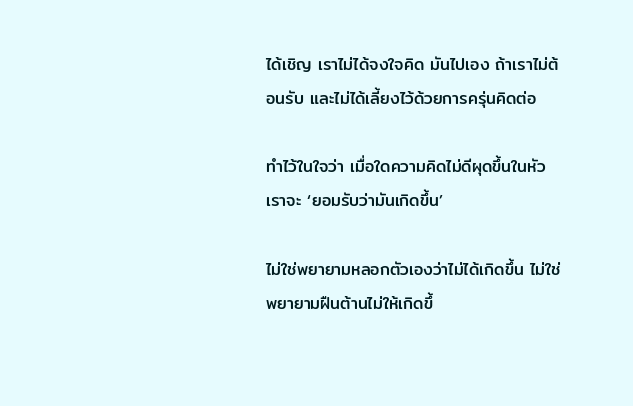ได้เชิญ เราไม่ได้จงใจคิด มันไปเอง ถ้าเราไม่ต้อนรับ และไม่ได้เลี้ยงไว้ด้วยการครุ่นคิดต่อ

ทำไว้ในใจว่า เมื่อใดความคิดไม่ดีผุดขึ้นในหัว เราจะ ‘ยอมรับว่ามันเกิดขึ้น’

ไม่ใช่พยายามหลอกตัวเองว่าไม่ได้เกิดขึ้น ไม่ใช่พยายามฝืนต้านไม่ให้เกิดขึ้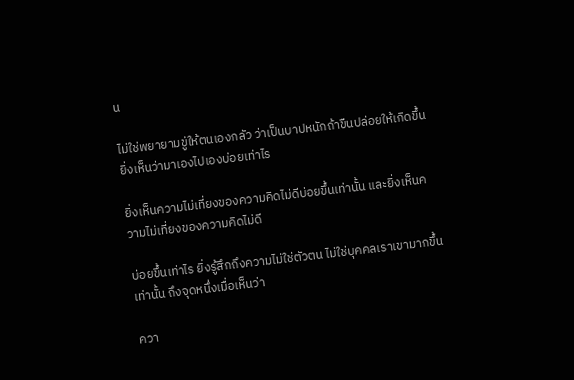น

ไม่ใช่พยายามขู่ให้ตนเองกลัว ว่าเป็นบาปหนักถ้าขืนปล่อยให้เกิดขึ้น ยิ่งเห็นว่ามาเองไปเองบ่อยเท่าไร

ยิ่งเห็นความไม่เที่ยงของความคิดไม่ดีบ่อยขึ้นเท่านั้น และยิ่งเห็นความไม่เที่ยงของความคิดไม่ดี

บ่อยขึ้นเท่าไร ยิ่งรู้สึกถึงความไม่ใช่ตัวตน ไม่ใช่บุคคลเราเขามากขึ้นเท่านั้น ถึงจุดหนึ่งเมื่อเห็นว่า

ควา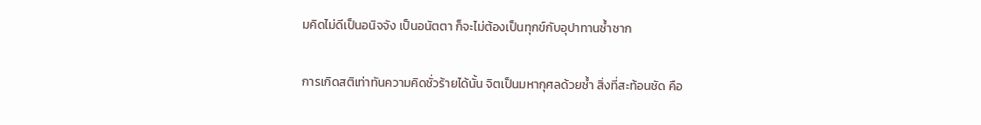มคิดไม่ดีเป็นอนิจจัง เป็นอนัตตา ก็จะไม่ต้องเป็นทุกข์กับอุปาทานซ้ำซาก

การเกิดสติเท่าทันความคิดชั่วร้ายได้นั้น จิตเป็นมหากุศลด้วยซ้ำ สิ่งที่สะท้อนชัด คือ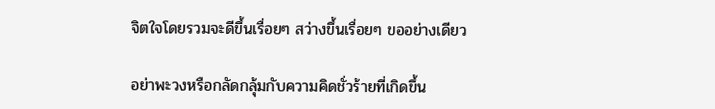จิตใจโดยรวมจะดีขึ้นเรื่อยๆ สว่างขึ้นเรื่อยๆ ขออย่างเดียว

อย่าพะวงหรือกลัดกลุ้มกับความคิดชั่วร้ายที่เกิดขึ้น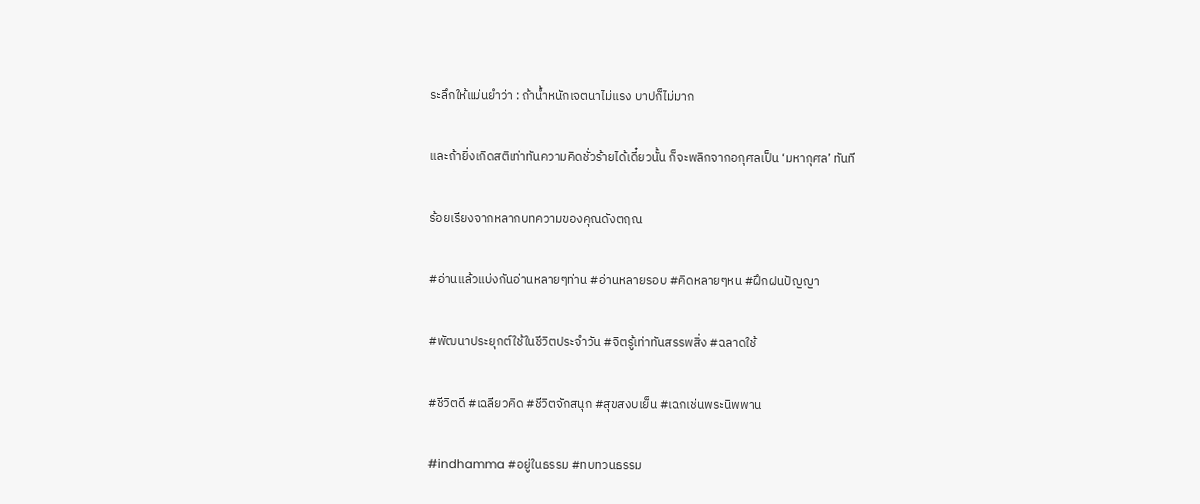ระลึกให้แม่นยำว่า : ถ้าน้ำหนักเจตนาไม่แรง บาปก็ไม่มาก

และถ้ายิ่งเกิดสติเท่าทันความคิดชั่วร้ายได้เดี๋ยวนั้น ก็จะพลิกจากอกุศลเป็น ‘มหากุศล’ ทันที

ร้อยเรียงจากหลากบทความของคุณดังตฤณ

#อ่านแล้วแบ่งกันอ่านหลายๆท่าน #อ่านหลายรอบ #คิดหลายๆหน #ฝึกฝนปัญญา

#พัฒนาประยุกต์ใช้ในชีวิตประจำวัน #จิตรู้เท่าทันสรรพสิ่ง #ฉลาดใช้

#ชีวิตดี #เฉลียวคิด #ชีวิตจักสนุก #สุขสงบเย็น #เฉกเช่นพระนิพพาน

#indhamma #อยู่ในธรรม #ทบทวนธรรม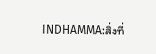INDHAMMA:สิ่งที่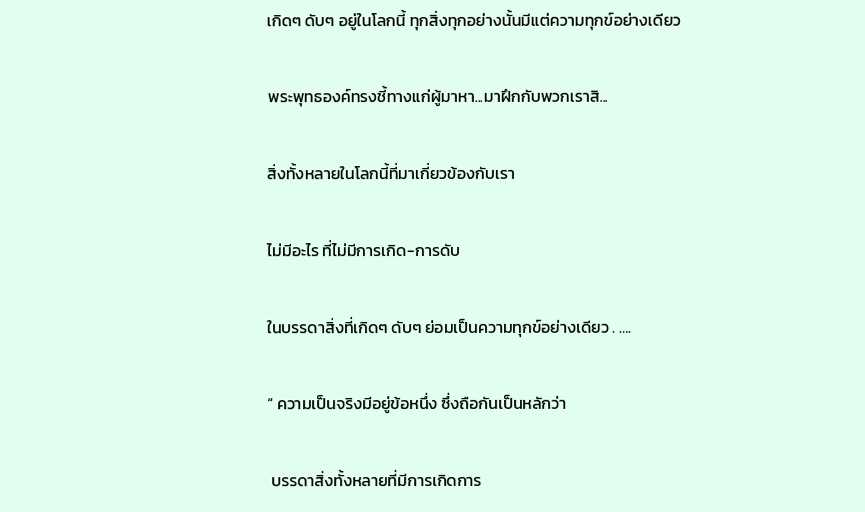เกิดๆ ดับๆ อยู่ในโลกนี้ ทุกสิ่งทุกอย่างนั้นมีแต่ความทุกข์อย่างเดียว

พระพุทธองค์ทรงชี้ทางแก่ผู้มาหา...มาฝึกกับพวกเราสิ...

สิ่งทั้งหลายในโลกนี้ที่มาเกี่ยวข้องกับเรา

ไม่มีอะไร ที่ไม่มีการเกิด-การดับ

ในบรรดาสิ่งที่เกิดๆ ดับๆ ย่อมเป็นความทุกข์อย่างเดียว . ….

“ ความเป็นจริงมีอยู่ข้อหนึ่ง ซึ่งถือกันเป็นหลักว่า

 บรรดาสิ่งทั้งหลายที่มีการเกิดการ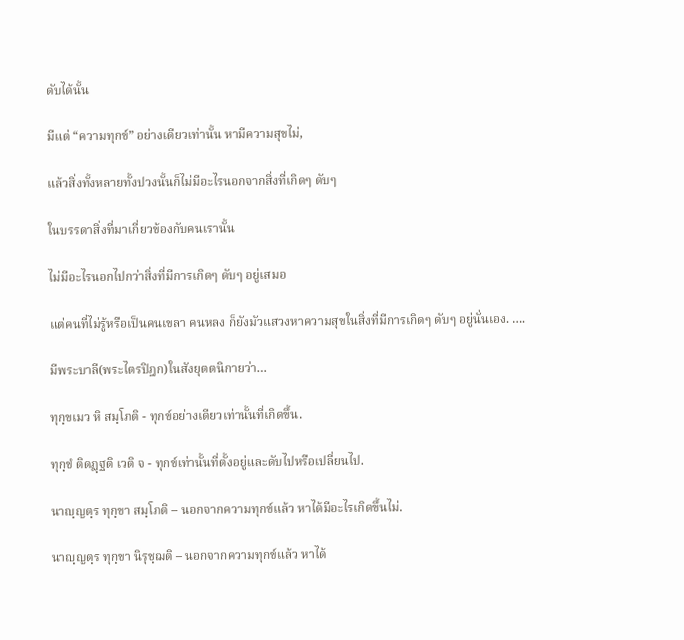ดับได้นั้น

มีแต่ “ความทุกข์” อย่างเดียวเท่านั้น หามีความสุขไม่,

แล้วสิ่งทั้งหลายทั้งปวงนั้นก็ไม่มีอะไรนอกจากสิ่งที่เกิดๆ ดับๆ

ในบรรดาสิ่งที่มาเกี่ยวข้องกับคนเรานั้น

ไม่มีอะไรนอกไปกว่าสิ่งที่มีการเกิดๆ ดับๆ อยู่เสมอ

แต่คนที่ไม่รู้หรือเป็นคนเขลา คนหลง ก็ยังมัวแสวงหาความสุขในสิ่งที่มีการเกิดๆ ดับๆ อยู่นั่นเอง. ….

มีพระบาลี(พระไตรปิฎก)ในสังยุตตนิกายว่า…

ทุกฺขเมว หิ สมฺโภติ - ทุกข์อย่างเดียวเท่านั้นที่เกิดขึ้น.

ทุกฺขํ ติดฏฺฐติ เวติ จ - ทุกข์เท่านั้นที่ตั้งอยู่และดับไปหรือเปลี่ยนไป.

นาญฺญตฺร ทุกฺขา สมฺโภติ – นอกจากความทุกข์แล้ว หาได้มีอะไรเกิดขึ้นไม่.

นาญฺญตฺร ทุกฺขา นิรุชฺฌติ – นอกจากความทุกข์แล้ว หาได้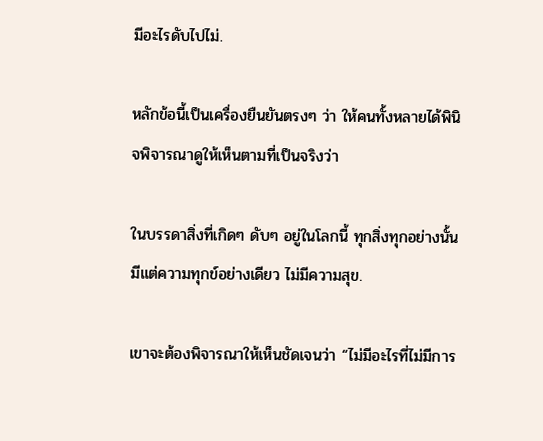มีอะไรดับไปไม่.

หลักข้อนี้เป็นเครื่องยืนยันตรงๆ ว่า ให้คนทั้งหลายได้พินิจพิจารณาดูให้เห็นตามที่เป็นจริงว่า

ในบรรดาสิ่งที่เกิดๆ ดับๆ อยู่ในโลกนี้ ทุกสิ่งทุกอย่างนั้นมีแต่ความทุกข์อย่างเดียว ไม่มีความสุข.

เขาจะต้องพิจารณาให้เห็นชัดเจนว่า “ไม่มีอะไรที่ไม่มีการ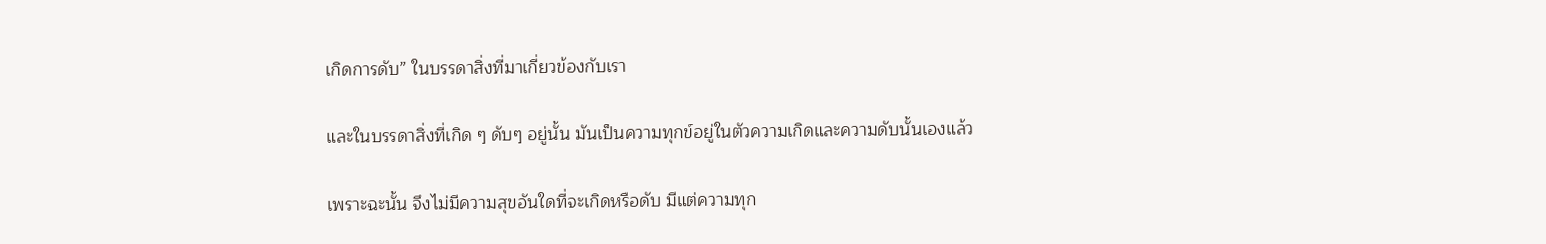เกิดการดับ” ในบรรดาสิ่งที่มาเกี่ยวข้องกับเรา

และในบรรดาสิ่งที่เกิด ๆ ดับๆ อยู่นั้น มันเป็นความทุกข์อยู่ในตัวความเกิดและความดับนั้นเองแล้ว

เพราะฉะนั้น จึงไม่มีความสุขอันใดที่จะเกิดหรือดับ มีแต่ความทุก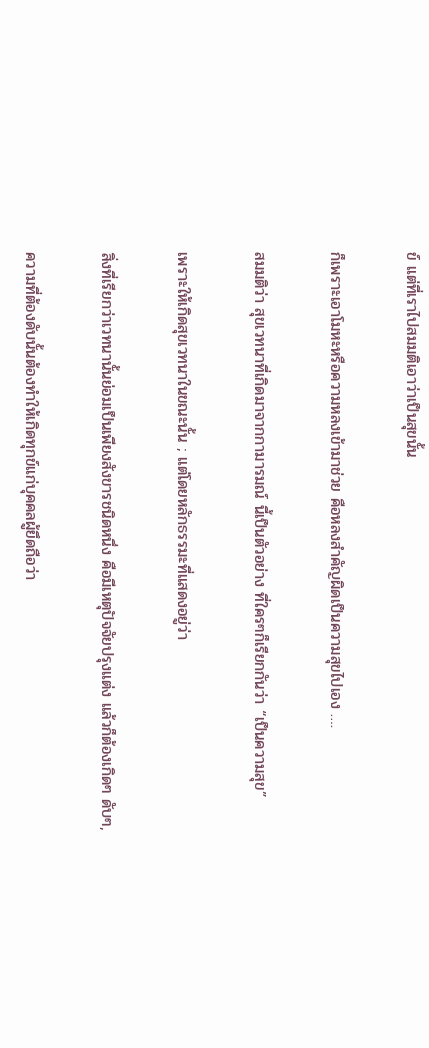ข์ แต่ที่เราไปสมมติเอาว่าเป็นสุขนั้น

ก็เพราะเอาโมหะหรือความหลงเข้ามาช่วย คือหลงสําคัญผิดเป็นความสุขไปเอง ….

สมมติว่า สุขเวทนาที่เกิดมาจากกามารมณ์ นี้เป็นตัวอย่าง ที่ใครๆก็เรียกกันว่า “เป็นความสุข”

เพราะให้เกิดสุขเวทนาในขณะนั้น ; แต่โดยหลักธรรมะที่แสดงอยู่ว่า

สิ่งที่เรียกว่าเวทนานั้นย่อมเป็นเพียงสังขารชนิดหนึ่ง คือมีเหตุปัจจัยปรุงแต่ง แล้วก็ต้องเกิดๆ ดับๆ,

ความที่ต้องดับนั้นต้องทําให้เกิดทุกข์แก่บุคคลผู้ยึดถือว่า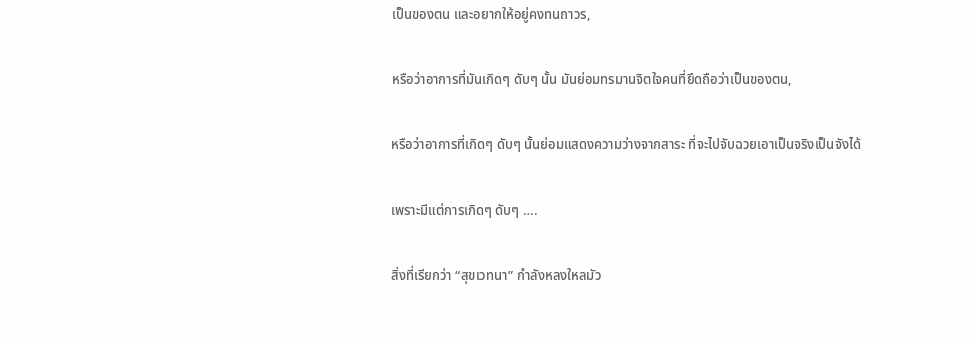เป็นของตน และอยากให้อยู่คงทนถาวร,

หรือว่าอาการที่มันเกิดๆ ดับๆ นั้น มันย่อมทรมานจิตใจคนที่ยึดถือว่าเป็นของตน,

หรือว่าอาการที่เกิดๆ ดับๆ นั้นย่อมแสดงความว่างจากสาระ ที่จะไปจับฉวยเอาเป็นจริงเป็นจังได้

เพราะมีแต่การเกิดๆ ดับๆ ….

สิ่งที่เรียกว่า “สุขเวทนา” กําลังหลงใหลมัว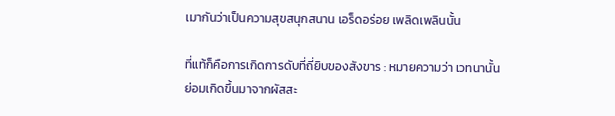เมากันว่าเป็นความสุขสนุกสนาน เอร็ดอร่อย เพลิดเพลินนั้น

ที่แท้ก็คือการเกิดการดับที่ถี่ยิบของสังขาร : หมายความว่า เวทนานั้นย่อมเกิดขึ้นมาจากผัสสะ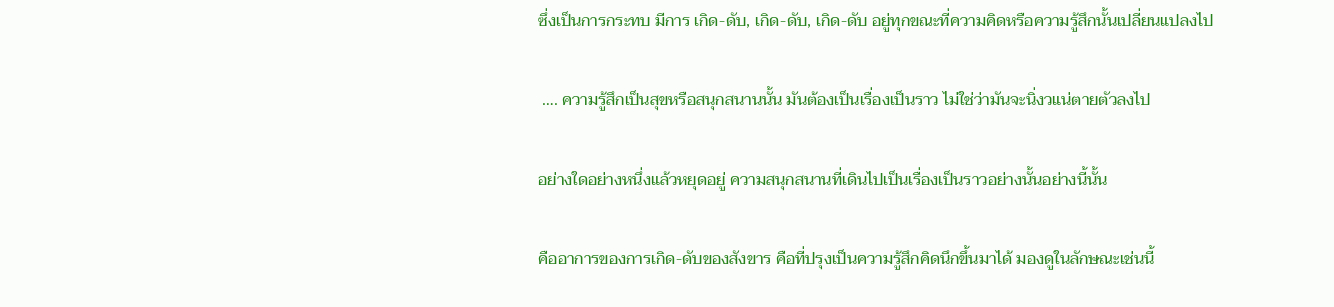ซึ่งเป็นการกระทบ มีการ เกิด-ดับ, เกิด-ดับ, เกิด-ดับ อยู่ทุกขณะที่ความคิดหรือความรู้สึกนั้นเปลี่ยนแปลงไป

 …. ความรู้สึกเป็นสุขหรือสนุกสนานนั้น มันต้องเป็นเรื่องเป็นราว ไม่ใช่ว่ามันจะนิ่งวแน่ตายตัวลงไป

อย่างใดอย่างหนึ่งแล้วหยุดอยู่ ความสนุกสนานที่เดินไปเป็นเรื่องเป็นราวอย่างนั้นอย่างนี้นั้น

คืออาการของการเกิด-ดับของสังขาร คือที่ปรุงเป็นความรู้สึกคิดนึกขึ้นมาได้ มองดูในลักษณะเช่นนี้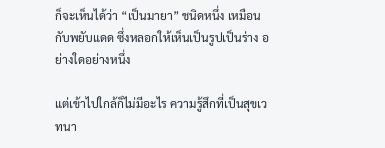ก็จะเห็นได้ว่า “เป็นมายา” ชนิดหนึ่ง เหมือนกับพยับแดด ซึ่งหลอกให้เห็นเป็นรูปเป็นร่าง อย่างใดอย่างหนึ่ง

แต่เข้าไปใกล้ก็ไม่มีอะไร ความรู้สึกที่เป็นสุขเวทนา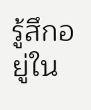รู้สึกอยู่ใน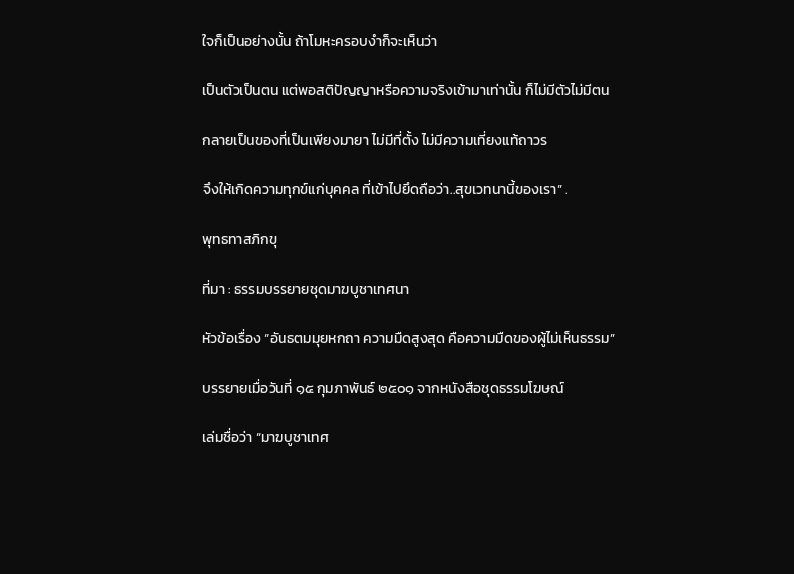ใจก็เป็นอย่างนั้น ถ้าโมหะครอบงำก็จะเห็นว่า

เป็นตัวเป็นตน แต่พอสติปัญญาหรือความจริงเข้ามาเท่านั้น ก็ไม่มีตัวไม่มีตน

กลายเป็นของที่เป็นเพียงมายา ไม่มีที่ตั้ง ไม่มีความเที่ยงแท้ถาวร

จึงให้เกิดความทุกข์แก่บุคคล ที่เข้าไปยึดถือว่า..สุขเวทนานี้ของเรา” .

พุทธทาสภิกขุ

ที่มา : ธรรมบรรยายชุดมาฆบูชาเทศนา

หัวข้อเรื่อง “อันธตมมุยหกถา ความมืดสูงสุด คือความมืดของผู้ไม่เห็นธรรม”

บรรยายเมื่อวันที่ ๑๕ กุมภาพันธ์ ๒๕๐๑ จากหนังสือชุดธรรมโฆษณ์

เล่มชื่อว่า “มาฆบูชาเทศ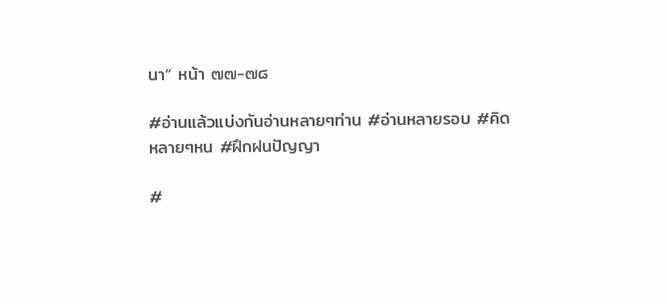นา” หน้า ๗๗-๗๘

#อ่านแล้วแบ่งกันอ่านหลายๆท่าน #อ่านหลายรอบ #คิดหลายๆหน #ฝึกฝนปัญญา

#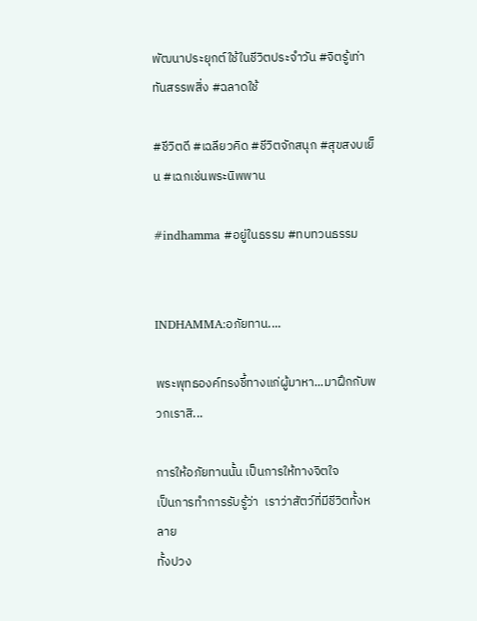พัฒนาประยุกต์ใช้ในชีวิตประจำวัน #จิตรู้เท่าทันสรรพสิ่ง #ฉลาดใช้

#ชีวิตดี #เฉลียวคิด #ชีวิตจักสนุก #สุขสงบเย็น #เฉกเช่นพระนิพพาน

#indhamma #อยู่ในธรรม #ทบทวนธรรม


INDHAMMA:อภัยทาน....

พระพุทธองค์ทรงชี้ทางแก่ผู้มาหา...มาฝึกกับพวกเราสิ...

การให้อภัยทานนั้น เป็นการให้ทางจิตใจ
เป็นการทำการรับรู้ว่า  เราว่าสัตว์ที่มีชีวิตทั้งหลาย
ทั้งปวง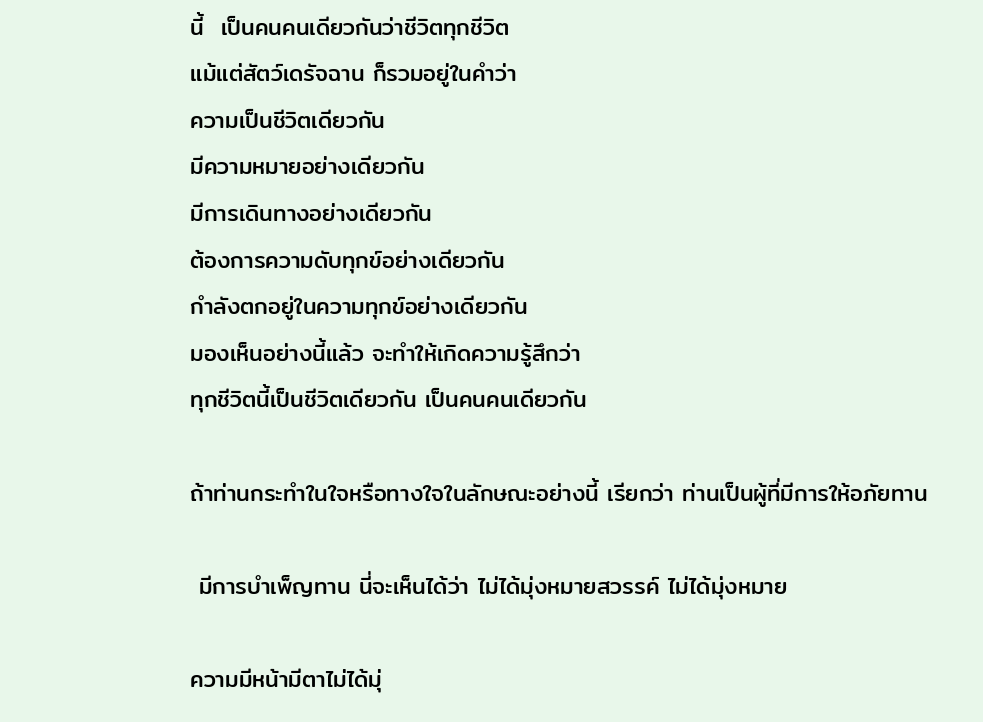นี้  เป็นคนคนเดียวกันว่าชีวิตทุกชีวิต
แม้แต่สัตว์เดรัจฉาน ก็รวมอยู่ในคำว่า
ความเป็นชีวิตเดียวกัน
มีความหมายอย่างเดียวกัน
มีการเดินทางอย่างเดียวกัน
ต้องการความดับทุกข์อย่างเดียวกัน
กำลังตกอยู่ในความทุกข์อย่างเดียวกัน
มองเห็นอย่างนี้แล้ว จะทำให้เกิดความรู้สึกว่า
ทุกชีวิตนี้เป็นชีวิตเดียวกัน เป็นคนคนเดียวกัน

ถ้าท่านกระทำในใจหรือทางใจในลักษณะอย่างนี้ เรียกว่า ท่านเป็นผู้ที่มีการให้อภัยทาน

 มีการบำเพ็ญทาน นี่จะเห็นได้ว่า ไม่ได้มุ่งหมายสวรรค์ ไม่ได้มุ่งหมาย

ความมีหน้ามีตาไม่ได้มุ่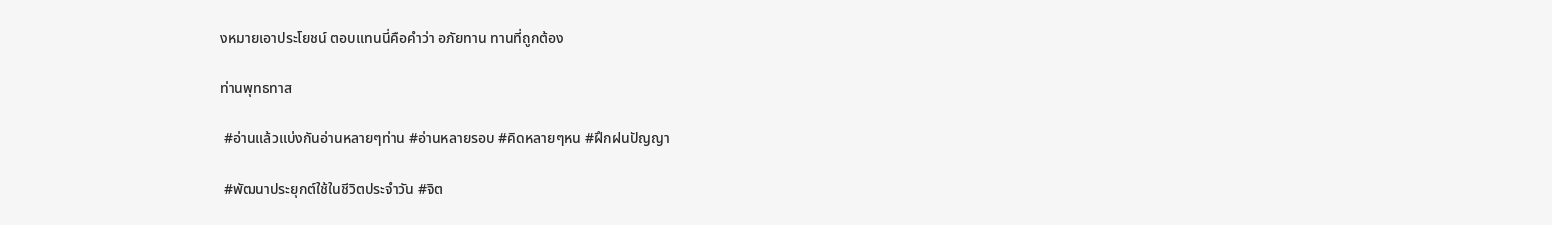งหมายเอาประโยชน์ ตอบแทนนี่คือคำว่า อภัยทาน ทานที่ถูกต้อง

ท่านพุทธทาส

 #อ่านแล้วแบ่งกันอ่านหลายๆท่าน #อ่านหลายรอบ #คิดหลายๆหน #ฝึกฝนปัญญา

 #พัฒนาประยุกต์ใช้ในชีวิตประจำวัน #จิต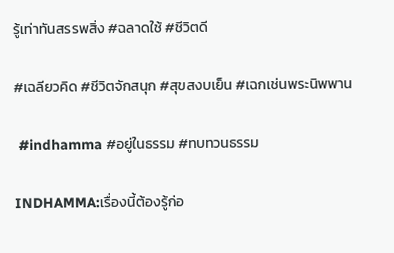รู้เท่าทันสรรพสิ่ง #ฉลาดใช้ #ชีวิตดี

#เฉลียวคิด #ชีวิตจักสนุก #สุขสงบเย็น #เฉกเช่นพระนิพพาน

 #indhamma #อยู่ในธรรม #ทบทวนธรรม

INDHAMMA:เรื่องนี้ต้องรู้ก่อ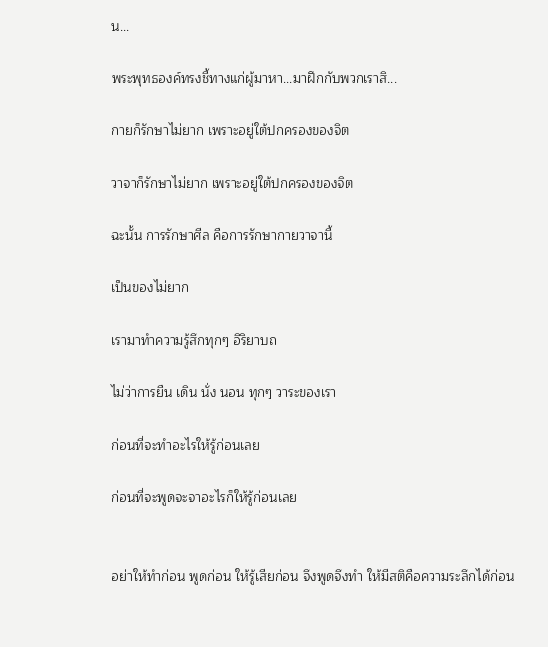น...

พระพุทธองค์ทรงชี้ทางแก่ผู้มาหา...มาฝึกกับพวกเราสิ...

กายก็รักษาไม่ยาก เพราะอยู่ใต้ปกครองของจิต

วาจาก็รักษาไม่ยาก เพราะอยู่ใต้ปกครองของจิต

ฉะนั้น การรักษาศีล คือการรักษากายวาจานี้

เป็นของไม่ยาก

เรามาทำความรู้สึกทุกๆ อิริยาบถ

ไม่ว่าการยืน เดิน นั่ง นอน ทุกๆ วาระของเรา

ก่อนที่จะทำอะไรให้รู้ก่อนเลย

ก่อนที่จะพูดจะจาอะไรก็ให้รู้ก่อนเลย


อย่าให้ทำก่อน พูดก่อน ให้รู้เสียก่อน จึงพูดจึงทำ ให้มีสติคือความระลึกได้ก่อน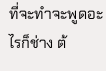ที่จะทำจะพูดอะไรก็ช่าง ต้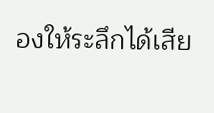องให้ระลึกได้เสีย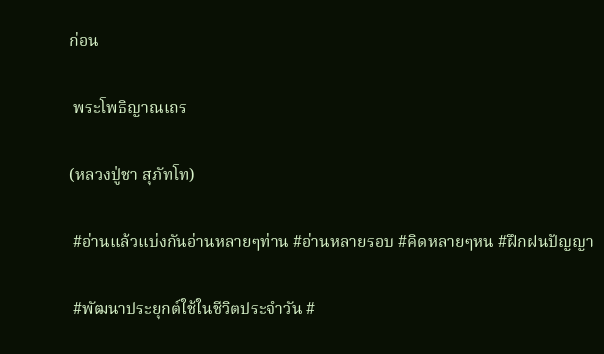ก่อน

 พระโพธิญาณเถร

(หลวงปู่ชา สุภัทโท)

 #อ่านแล้วแบ่งกันอ่านหลายๆท่าน #อ่านหลายรอบ #คิดหลายๆหน #ฝึกฝนปัญญา

 #พัฒนาประยุกต์ใช้ในชีวิตประจำวัน #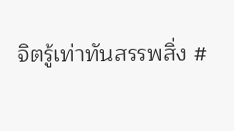จิตรู้เท่าทันสรรพสิ่ง #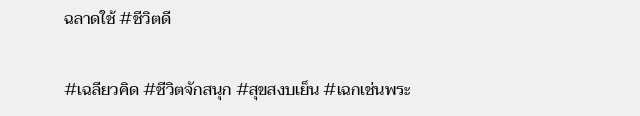ฉลาดใช้ #ชีวิตดี

#เฉลียวคิด #ชีวิตจักสนุก #สุขสงบเย็น #เฉกเช่นพระ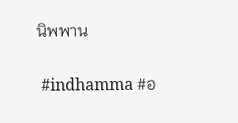นิพพาน

 #indhamma #อ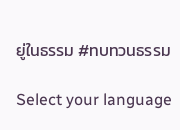ยู่ในธรรม #ทบทวนธรรม

Select your language